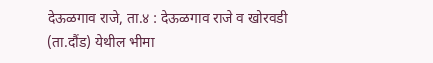देऊळगाव राजे, ता.४ : देऊळगाव राजे व खोरवडी (ता.दौंड) येथील भीमा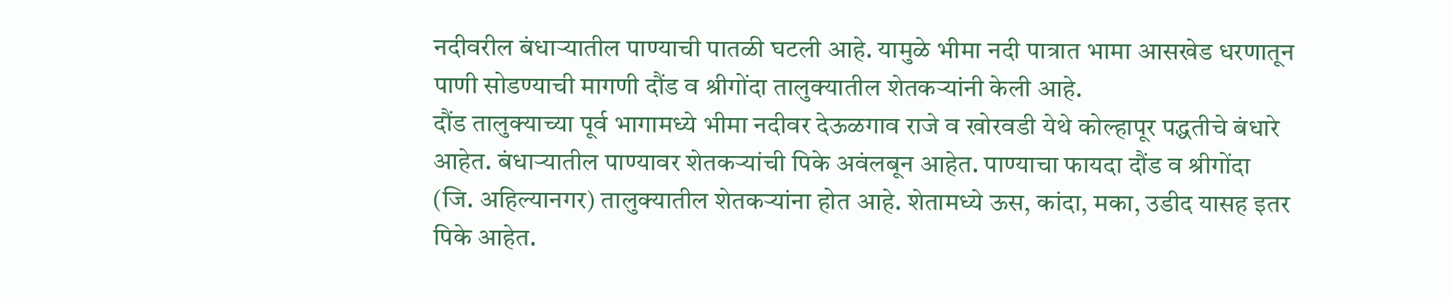नदीवरील बंधाऱ्यातील पाण्याची पातळी घटली आहे. यामुळे भीमा नदी पात्रात भामा आसखेड धरणातून पाणी सोडण्याची मागणी दौंड व श्रीगोंदा तालुक्यातील शेतकऱ्यांनी केली आहे.
दौंड तालुक्याच्या पूर्व भागामध्ये भीमा नदीवर देऊळगाव राजे व खोरवडी येथे कोल्हापूर पद्धतीचे बंधारे आहेत. बंधाऱ्यातील पाण्यावर शेतकऱ्यांची पिके अवंलबून आहेत. पाण्याचा फायदा दौंड व श्रीगोंदा (जि. अहिल्यानगर) तालुक्यातील शेतकऱ्यांना होत आहे. शेतामध्ये ऊस, कांदा, मका, उडीद यासह इतर पिके आहेत.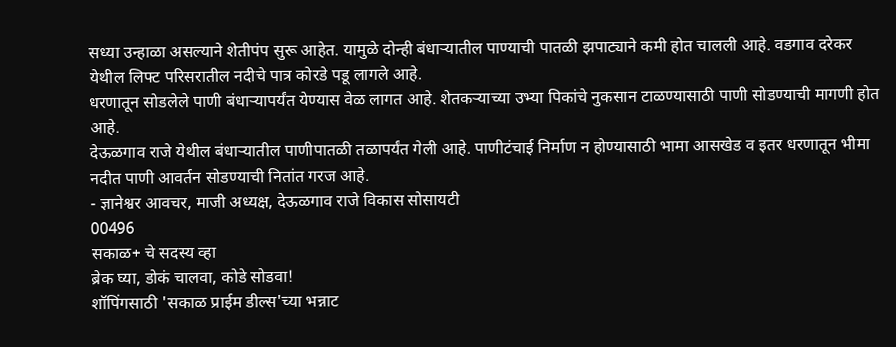सध्या उन्हाळा असल्याने शेतीपंप सुरू आहेत. यामुळे दोन्ही बंधाऱ्यातील पाण्याची पातळी झपाट्याने कमी होत चालली आहे. वडगाव दरेकर येथील लिफ्ट परिसरातील नदीचे पात्र कोरडे पडू लागले आहे.
धरणातून सोडलेले पाणी बंधाऱ्यापर्यंत येण्यास वेळ लागत आहे. शेतकऱ्याच्या उभ्या पिकांचे नुकसान टाळण्यासाठी पाणी सोडण्याची मागणी होत आहे.
देऊळगाव राजे येथील बंधाऱ्यातील पाणीपातळी तळापर्यंत गेली आहे. पाणीटंचाई निर्माण न होण्यासाठी भामा आसखेड व इतर धरणातून भीमा नदीत पाणी आवर्तन सोडण्याची नितांत गरज आहे.
- ज्ञानेश्वर आवचर, माजी अध्यक्ष, देऊळगाव राजे विकास सोसायटी
00496
सकाळ+ चे सदस्य व्हा
ब्रेक घ्या, डोकं चालवा, कोडे सोडवा!
शॉपिंगसाठी 'सकाळ प्राईम डील्स'च्या भन्नाट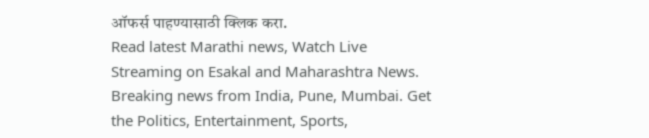ऑफर्स पाहण्यासाठी क्लिक करा.
Read latest Marathi news, Watch Live Streaming on Esakal and Maharashtra News. Breaking news from India, Pune, Mumbai. Get the Politics, Entertainment, Sports,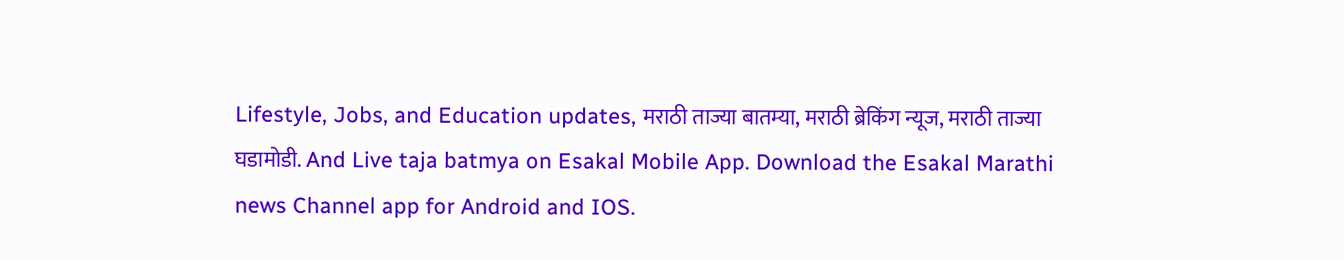Lifestyle, Jobs, and Education updates, मराठी ताज्या बातम्या, मराठी ब्रेकिंग न्यूज, मराठी ताज्या घडामोडी. And Live taja batmya on Esakal Mobile App. Download the Esakal Marathi news Channel app for Android and IOS.